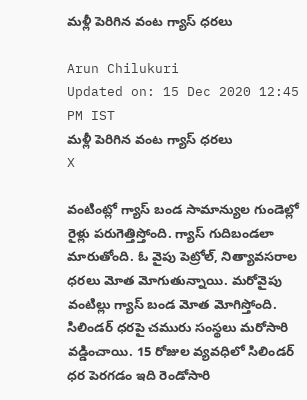మళ్లీ పెరిగిన వంట గ్యాస్ ధరలు

Arun Chilukuri
Updated on: 15 Dec 2020 12:45 PM IST
మళ్లీ పెరిగిన వంట గ్యాస్ ధరలు
X

వంటింట్లో గ్యాస్ బండ సామాన్యుల గుండెల్లో రైళ్లు పరుగెత్తిస్తోంది. గ్యాస్ గుదిబండలా మారుతోంది. ఓ వైపు పెట్రోల్, నిత్యావసరాల ధరలు మోత మోగుతున్నాయి. మరోవైపు వంటిల్లు గ్యాస్ బండ మోత మోగిస్తోంది. సిలిండర్ ధరపై చమురు సంస్థలు మరోసారి వడ్డించాయి. 15 రోజుల వ్యవధిలో సిలిండర్ ధర పెరగడం ఇది రెండోసారి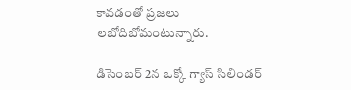కావడంతో ప్రజలు లబోదిబోమంటున్నారు.

డిసెంబర్ 2న ఒక్కో గ్యాస్ సిలిండర్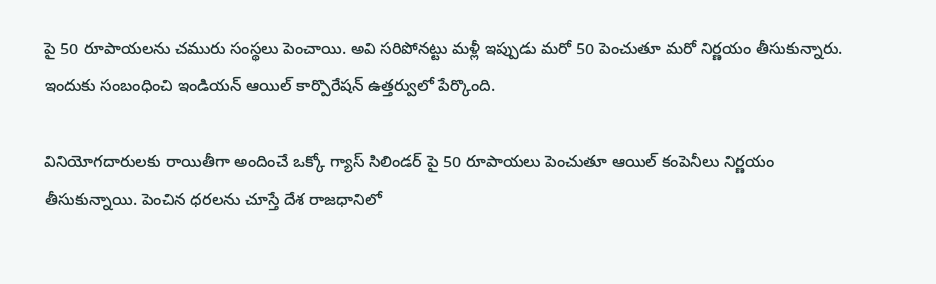పై 50 రూపాయలను చమురు సంస్థలు పెంచాయి. అవి సరిపోనట్టు మళ్లీ ఇప్పుడు మరో 50 పెంచుతూ మరో నిర్ణయం తీసుకున్నారు. ఇందుకు సంబంధించి ఇండియన్ ఆయిల్ కార్పొరేషన్‌ ఉత్తర్వులో పేర్కొంది.

వినియోగదారులకు రాయితీగా అందించే ఒక్కో గ్యాస్ సిలిండర్ పై 50 రూపాయలు పెంచుతూ ఆయిల్ కంపెనీలు నిర్ణయం తీసుకున్నాయి. పెంచిన ధరలను చూస్తే దేశ రాజధానిలో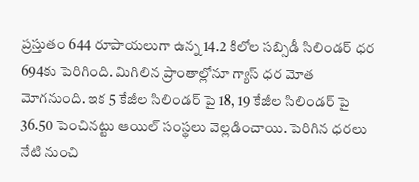ప్రస్తుతం 644 రూపాయలుగా ఉన్న 14.2 కిలోల సబ్సిడీ సిలిండర్ ధర 694కు పెరిగింది. మిగిలిన ప్రాంతాల్లోనూ గ్యాస్ ధర మోత మోగనుంది. ఇక 5 కేజీల సిలిండర్ పై 18, 19 కేజీల సిలిండర్ పై 36.50 పెంచినట్టు ఆయిల్ సంస్థలు వెల్లడించాయి. పెరిగిన ధరలు నేటి నుంచి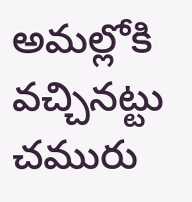అమల్లోకి వచ్చినట్టు చమురు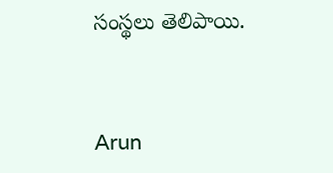సంస్థలు తెలిపాయి.


Arun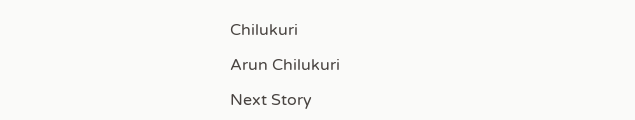Chilukuri

Arun Chilukuri

Next Story